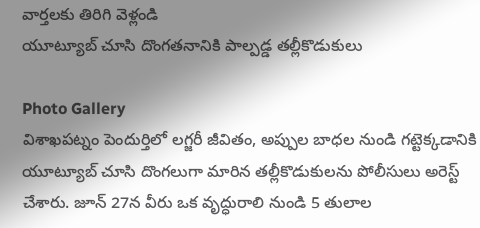వార్తలకు తిరిగి వెళ్లండి
యూట్యూబ్ చూసి దొంగతనానికి పాల్పడ్డ తల్లీకొడుకులు

Photo Gallery
విశాఖపట్నం పెందుర్తిలో లగ్జరీ జీవితం, అప్పుల బాధల నుండి గట్టెక్కడానికి యూట్యూబ్ చూసి దొంగలుగా మారిన తల్లీకొడుకులను పోలీసులు అరెస్ట్ చేశారు. జూన్ 27న వీరు ఒక వృద్ధురాలి నుండి 5 తులాల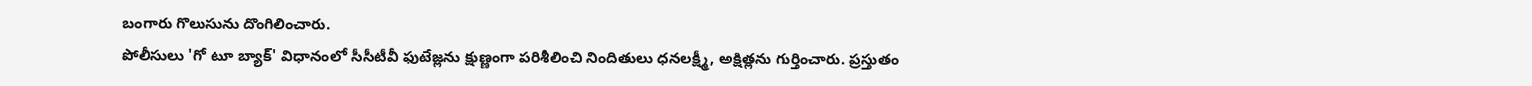బంగారు గొలుసును దొంగిలించారు.
పోలీసులు 'గో టూ బ్యాక్' విధానంలో సీసీటీవీ ఫుటేజ్లను క్షుణ్ణంగా పరిశీలించి నిందితులు ధనలక్ష్మీ, అక్షిత్లను గుర్తించారు. ప్రస్తుతం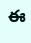ఈ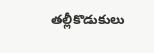తల్లీకొడుకులు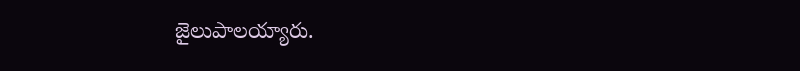జైలుపాలయ్యారు.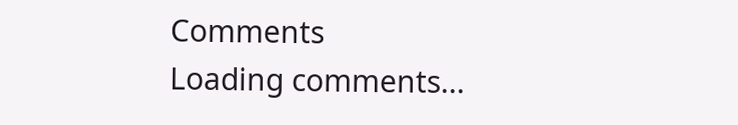Comments
Loading comments...